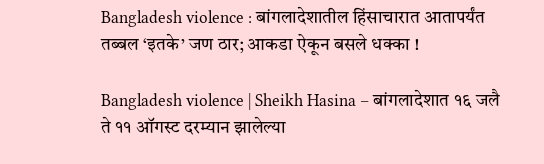Bangladesh violence : बांगलादेशातील हिंसाचारात आतापर्यंत तब्बल ‘इतके’ जण ठार; आकडा ऐकून बसले धक्का !

Bangladesh violence | Sheikh Hasina – बांगलादेशात १६ जलै ते ११ ऑगस्ट दरम्यान झालेल्या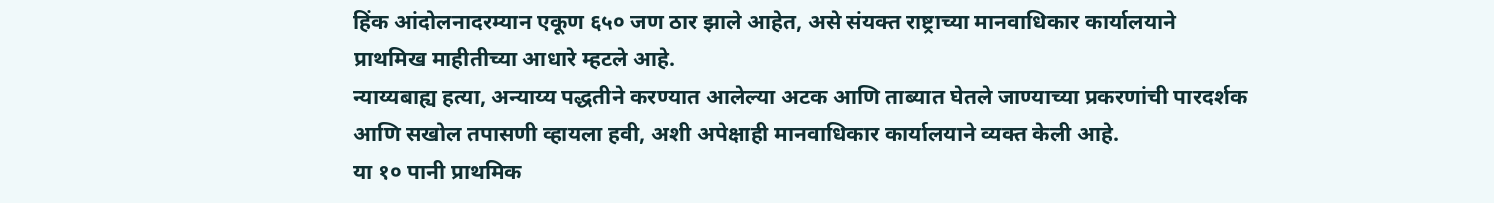हिंक आंदोलनादरम्यान एकूण ६५० जण ठार झाले आहेत, असे संयक्त राष्ट्राच्या मानवाधिकार कार्यालयाने प्राथमिख माहीतीच्या आधारे म्हटले आहे.
न्याय्यबाह्य हत्या, अन्याय्य पद्धतीने करण्यात आलेल्या अटक आणि ताब्यात घेतले जाण्याच्या प्रकरणांची पारदर्शक आणि सखोल तपासणी व्हायला हवी, अशी अपेक्षाही मानवाधिकार कार्यालयाने व्यक्त केली आहे.
या १० पानी प्राथमिक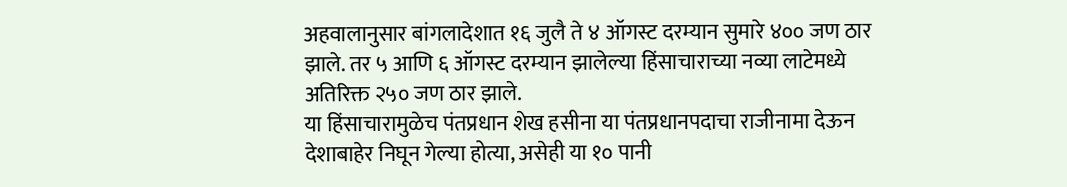अहवालानुसार बांगलादेशात १६ जुलै ते ४ ऑगस्ट दरम्यान सुमारे ४०० जण ठार झाले. तर ५ आणि ६ ऑगस्ट दरम्यान झालेल्या हिंसाचाराच्या नव्या लाटेमध्ये अतिरिक्त २५० जण ठार झाले.
या हिंसाचारामुळेच पंतप्रधान शेख हसीना या पंतप्रधानपदाचा राजीनामा देऊन देशाबाहेर निघून गेल्या होत्या, असेही या १० पानी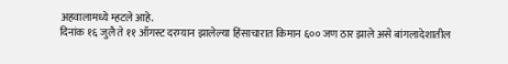अहवालामध्ये म्हटले आहे.
दिनांक १६ जुलै ते ११ ऑगस्ट दरम्यान झालेल्या हिंसाचारात किमान ६०० जण ठार झाले असे बांगलादेशातील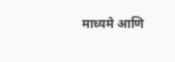माध्यमे आणि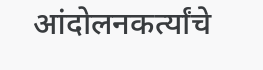आंदोलनकर्त्यांचे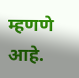म्हणणे आहे.